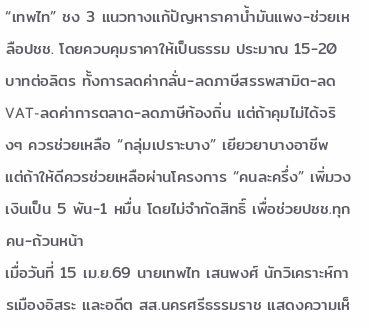“เทพไท” ชง 3 แนวทางแก้ปัญหาราคาน้ำมันแพง-ช่วยเหลือปชช. โดยควบคุมราคาให้เป็นธรรม ประมาณ 15-20 บาทต่อลิตร ทั้งการลดค่ากลั่น-ลดภาษีสรรพสามิต-ลด VAT-ลดค่าการตลาด-ลดภาษีท้องถิ่น แต่ถ้าคุมไม่ได้จริงๆ ควรช่วยเหลือ “กลุ่มเปราะบาง” เยียวยาบางอาชีพ แต่ถ้าให้ดีควรช่วยเหลือผ่านโครงการ “คนละครึ่ง” เพิ่มวงเงินเป็น 5 พัน-1 หมื่น โดยไม่จำกัดสิทธิ์ เพื่อช่วยปชช.ทุกคน-ถ้วนหน้า
เมื่อวันที่ 15 เม.ย.69 นายเทพไท เสนพงศ์ นักวิเคราะห์การเมืองอิสระ และอดีต สส.นครศรีธรรมราช แสดงความเห็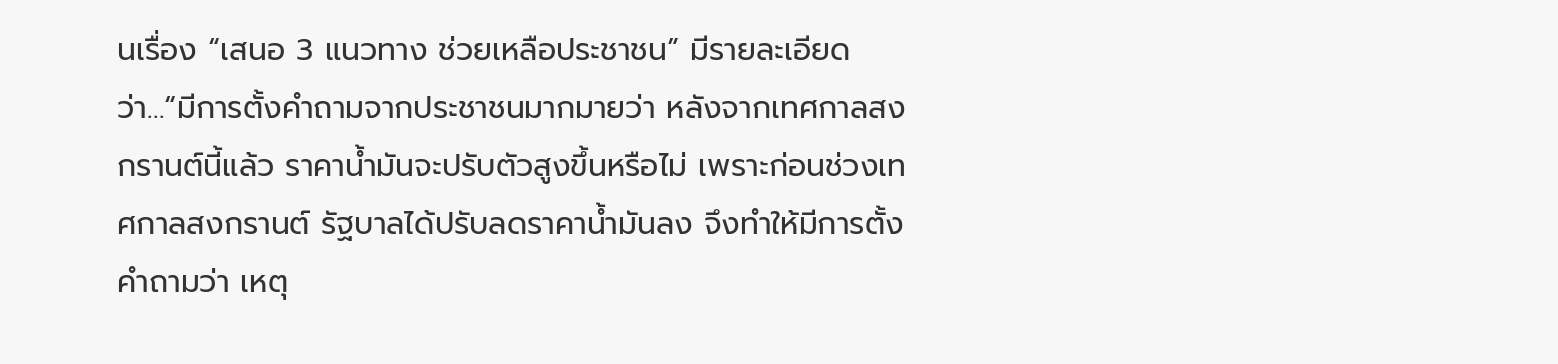นเรื่อง “เสนอ 3 แนวทาง ช่วยเหลือประชาชน” มีรายละเอียดว่า…“มีการตั้งคำถามจากประชาชนมากมายว่า หลังจากเทศกาลสงกรานต์นี้แล้ว ราคาน้ำมันจะปรับตัวสูงขึ้นหรือไม่ เพราะก่อนช่วงเทศกาลสงกรานต์ รัฐบาลได้ปรับลดราคาน้ำมันลง จึงทำให้มีการตั้งคำถามว่า เหตุ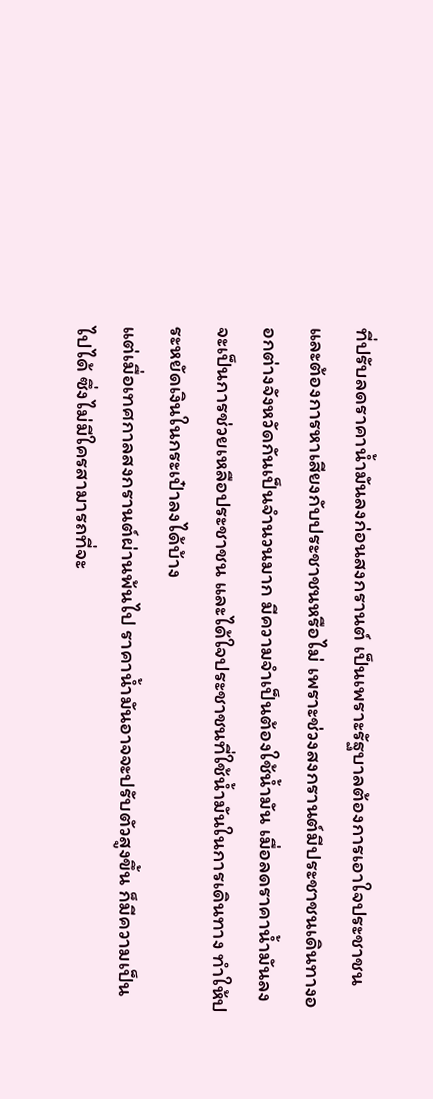ที่ปรับลดราคาน้ำมันลงก่อนสงกรานต์ เป็นเพราะรัฐบาลต้องการเอาใจประชาชน และต้องการหาเสียงกับประชาชนหรือไม่ เพราะช่วงสงกรานต์มีประชาชนเดินทางออกต่างจังหวัดกันเป็นจำนวนมาก มีความจำเป็นต้องใช้น้ำมัน เมื่อลดราคาน้ำมันลง จะเป็นการช่วยเหลือประชาชน และได้ใจประชาชนที่ใช้น้ำมันในการเดินทาง ทำให้ประหยัดเงินในกระเป๋าลงได้บ้าง
แต่เมื่อเทศกาลสงกรานต์ผ่านพ้นไป ราคาน้ำมันอาจจะปรับตัวสูงขึ้น ก็มีความเป็นไปได้ ซึ่งไม่มีใครสามารถที่จะ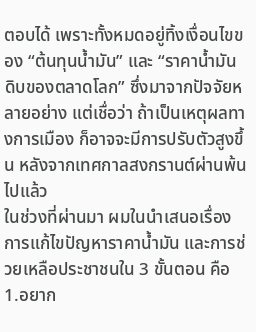ตอบได้ เพราะทั้งหมดอยู่ทิ้งเงื่อนไขของ “ต้นทุนน้ำมัน” และ “ราคาน้ำมันดิบของตลาดโลก” ซึ่งมาจากปัจจัยหลายอย่าง แต่เชื่อว่า ถ้าเป็นเหตุผลทางการเมือง ก็อาจจะมีการปรับตัวสูงขึ้น หลังจากเทศกาลสงกรานต์ผ่านพ้นไปแล้ว
ในช่วงที่ผ่านมา ผมในนำเสนอเรื่องการแก้ไขปัญหาราคาน้ำมัน และการช่วยเหลือประชาชนใน 3 ขั้นตอน คือ
1.อยาก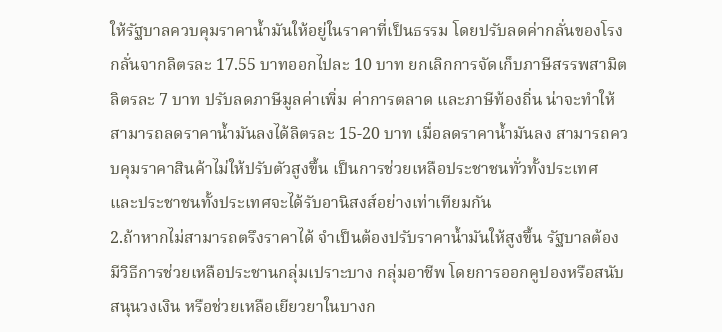ให้รัฐบาลควบคุมราคาน้ำมันให้อยู่ในราคาที่เป็นธรรม โดยปรับลดค่ากลั่นของโรงกลั่นจากลิตรละ 17.55 บาทออกไปละ 10 บาท ยกเลิกการจัดเก็บภาษีสรรพสามิตลิตรละ 7 บาท ปรับลดภาษีมูลค่าเพิ่ม ค่าการตลาด และภาษีท้องถิ่น น่าจะทำให้สามารถลดราคาน้ำมันลงได้ลิตรละ 15-20 บาท เมื่อลดราคาน้ำมันลง สามารถควบคุมราคาสินค้าไม่ให้ปรับตัวสูงขึ้น เป็นการช่วยเหลือประชาชนทั่วทั้งประเทศ และประชาชนทั้งประเทศจะได้รับอานิสงส์อย่างเท่าเทียมกัน
2.ถ้าหากไม่สามารถตรึงราคาได้ จำเป็นต้องปรับราคาน้ำมันให้สูงขึ้น รัฐบาลต้องมีวิธีการช่วยเหลือประชานกลุ่มเปราะบาง กลุ่มอาชีพ โดยการออกคูปองหรือสนับสนุนวงเงิน หรือช่วยเหลือเยียวยาในบางก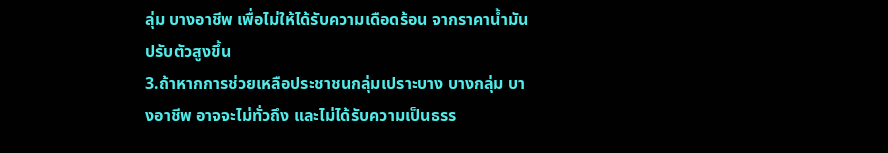ลุ่ม บางอาชีพ เพื่อไม่ให้ได้รับความเดือดร้อน จากราคาน้ำมันปรับตัวสูงขึ้น
3.ถ้าหากการช่วยเหลือประชาชนกลุ่มเปราะบาง บางกลุ่ม บางอาชีพ อาจจะไม่ทั่วถึง และไม่ได้รับความเป็นธรร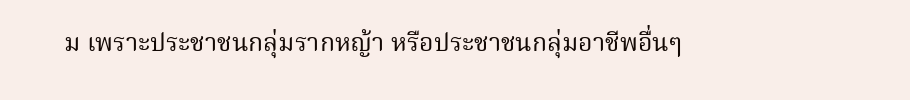ม เพราะประชาชนกลุ่มรากหญ้า หรือประชาชนกลุ่มอาชีพอื่นๆ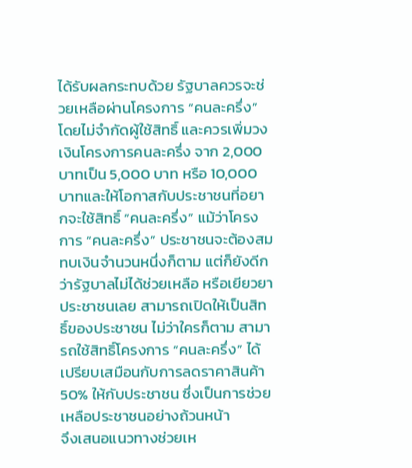ได้รับผลกระทบด้วย รัฐบาลควรจะช่วยเหลือผ่านโครงการ “คนละครึ่ง” โดยไม่จำกัดผู้ใช้สิทธิ์ และควรเพิ่มวงเงินโครงการคนละครึ่ง จาก 2,000 บาทเป็น 5,000 บาท หรือ 10,000 บาทและให้โอกาสกับประชาชนที่อยากจะใช้สิทธิ์ “คนละครึ่ง” แม้ว่าโครงการ “คนละครึ่ง” ประชาชนจะต้องสมทบเงินจำนวนหนึ่งก็ตาม แต่ก็ยังดีกว่ารัฐบาลไม่ได้ช่วยเหลือ หรือเยียวยาประชาชนเลย สามารถเปิดให้เป็นสิทธิ์ของประชาชน ไม่ว่าใครก็ตาม สามารถใช้สิทธิ์โครงการ “คนละครึ่ง” ได้ เปรียบเสมือนกับการลดราคาสินค้า 50% ให้กับประชาชน ซึ่งเป็นการช่วยเหลือประชาชนอย่างถ้วนหน้า
จึงเสนอแนวทางช่วยเห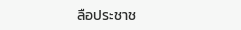ลือประชาช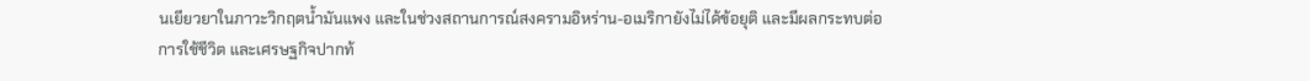นเยียวยาในภาวะวิกฤตน้ำมันแพง และในช่วงสถานการณ์สงครามอิหร่าน-อเมริกายังไม่ได้ข้อยุติ และมีผลกระทบต่อการใช้ชีวิต และเศรษฐกิจปากท้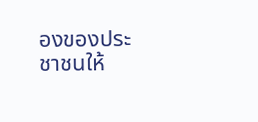องของประชาชนให้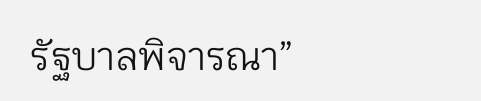รัฐบาลพิจารณา”